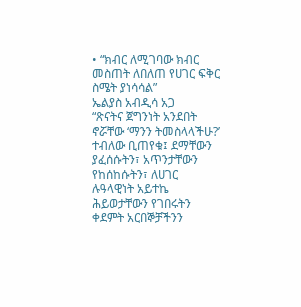• “ክብር ለሚገባው ክብር መስጠት ለበለጠ የሀገር ፍቅር ስሜት ያነሳሳል”
ኤልያስ አብዲሳ አጋ
“ጽናትና ጀግንነት አንደበት ኖሯቸው ‘ማንን ትመስላላችሁ?’ ተብለው ቢጠየቁ፤ ደማቸውን ያፈሰሱትን፣ አጥንታቸውን የከሰከሱትን፣ ለሀገር ሉዓላዊነት አይተኬ ሕይወታቸውን የገበሩትን ቀደምት አርበኞቻችንን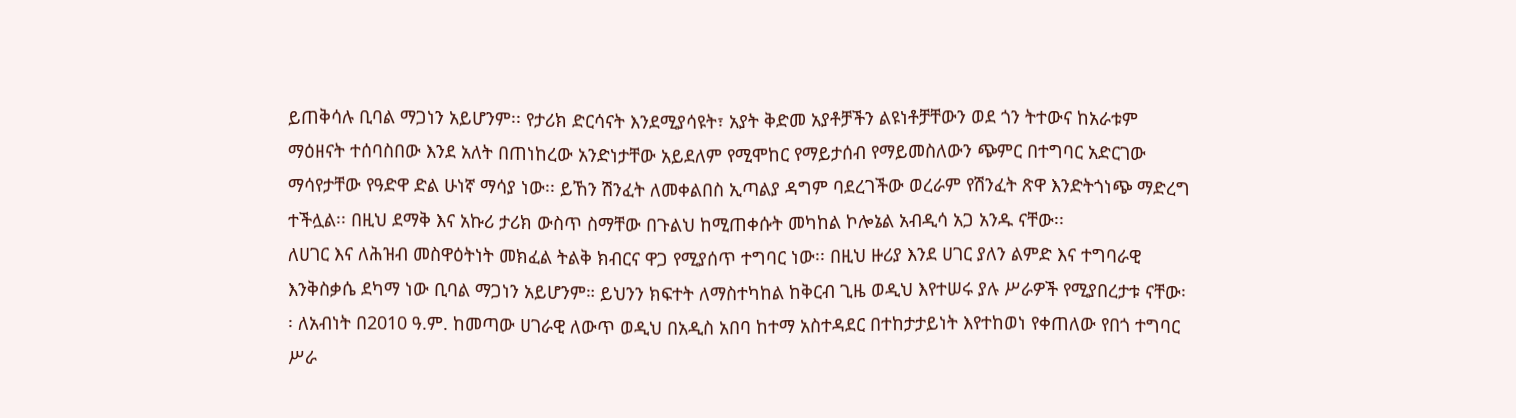ይጠቅሳሉ ቢባል ማጋነን አይሆንም፡፡ የታሪክ ድርሳናት እንደሚያሳዩት፣ አያት ቅድመ አያቶቻችን ልዩነቶቻቸውን ወደ ጎን ትተውና ከአራቱም ማዕዘናት ተሰባስበው እንደ አለት በጠነከረው አንድነታቸው አይደለም የሚሞከር የማይታሰብ የማይመስለውን ጭምር በተግባር አድርገው ማሳየታቸው የዓድዋ ድል ሁነኛ ማሳያ ነው፡፡ ይኸን ሽንፈት ለመቀልበስ ኢጣልያ ዳግም ባደረገችው ወረራም የሽንፈት ጽዋ እንድትጎነጭ ማድረግ ተችሏል፡፡ በዚህ ደማቅ እና አኩሪ ታሪክ ውስጥ ስማቸው በጉልህ ከሚጠቀሱት መካከል ኮሎኔል አብዲሳ አጋ አንዱ ናቸው፡፡
ለሀገር እና ለሕዝብ መስዋዕትነት መክፈል ትልቅ ክብርና ዋጋ የሚያሰጥ ተግባር ነው፡፡ በዚህ ዙሪያ እንደ ሀገር ያለን ልምድ እና ተግባራዊ እንቅስቃሴ ደካማ ነው ቢባል ማጋነን አይሆንም። ይህንን ክፍተት ለማስተካከል ከቅርብ ጊዜ ወዲህ እየተሠሩ ያሉ ሥራዎች የሚያበረታቱ ናቸው፡፡ ለአብነት በ2010 ዓ.ም. ከመጣው ሀገራዊ ለውጥ ወዲህ በአዲስ አበባ ከተማ አስተዳደር በተከታታይነት እየተከወነ የቀጠለው የበጎ ተግባር ሥራ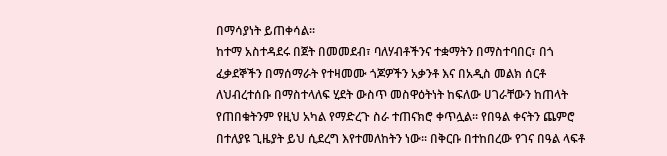በማሳያነት ይጠቀሳል፡፡
ከተማ አስተዳደሩ በጀት በመመደብ፣ ባለሃብቶችንና ተቋማትን በማስተባበር፣ በጎ ፈቃደኞችን በማሰማራት የተዛመሙ ጎጆዎችን አቃንቶ እና በአዲስ መልክ ሰርቶ ለህብረተሰቡ በማስተላለፍ ሂደት ውስጥ መስዋዕትነት ከፍለው ሀገራቸውን ከጠላት የጠበቁትንም የዚህ አካል የማድረጉ ስራ ተጠናክሮ ቀጥሏል። የበዓል ቀናትን ጨምሮ በተለያዩ ጊዜያት ይህ ሲደረግ እየተመለከትን ነው፡፡ በቅርቡ በተከበረው የገና በዓል ላፍቶ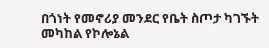በጎነት የመኖሪያ መንደር የቤት ስጦታ ካገኙት መካከል የኮሎኔል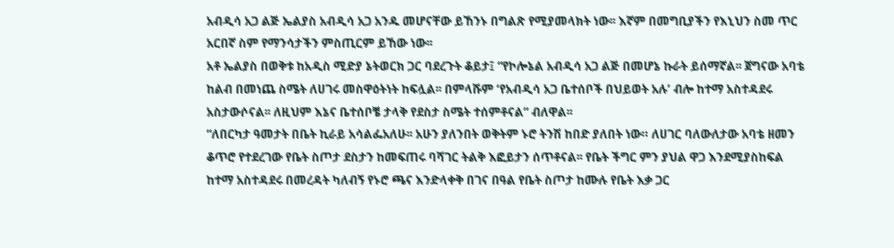አብዲሳ አጋ ልጅ ኤልያስ አብዲሳ አጋ አንዱ መሆናቸው ይኸንኑ በግልጽ የሚያመላክት ነው፡፡ እኛም በመግቢያችን የእኒህን ስመ ጥር አርበኛ ስም የማንሳታችን ምስጢርም ይኸው ነው፡፡
አቶ ኤልያስ በወቅቱ ከአዲስ ሚድያ ኔትወርክ ጋር ባደረጉት ቆይታ፤ “የኮሎኔል አብዲሳ አጋ ልጅ በመሆኔ ኩራት ይሰማኛል፡፡ ጀግናው አባቴ ከልብ በመነጨ ስሜት ለሀገሩ መስዋዕትነት ከፍሏል፡፡ በምላሹም ‘የአብዲሳ አጋ ቤተሰቦች በህይወት አሉ’ ብሎ ከተማ አስተዳደሩ አስታውሶናል፡፡ ለዚህም እኔና ቤተሰቦቼ ታላቅ የደስታ ስሜት ተሰምቶናል” ብለዋል፡፡
“ለበርካታ ዓመታት በቤት ኪራይ አሳልፌአለሁ፡፡ አሁን ያለንበት ወቅትም ኑሮ ትንሽ ከበድ ያለበት ነው። ለሀገር ባለውለታው አባቴ ዘመን ቆጥሮ የተደረገው የቤት ስጦታ ደስታን ከመፍጠሩ ባሻገር ትልቅ እፎይታን ሰጥቶናል፡፡ የቤት ችግር ምን ያህል ዋጋ እንደሚያስከፍል ከተማ አስተዳደሩ በመረዳት ካለብኝ የኑሮ ጫና እንድላቀቅ በገና በዓል የቤት ስጦታ ከሙሉ የቤት እቃ ጋር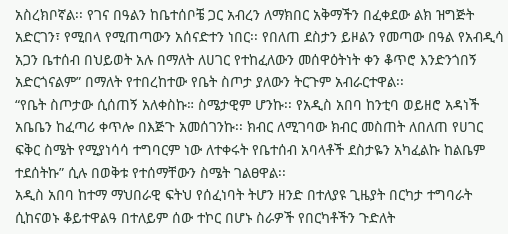አስረክቦኛል፡፡ የገና በዓልን ከቤተሰቦቼ ጋር አብረን ለማክበር አቅማችን በፈቀደው ልክ ዝግጅት አድርገን፣ የሚበላ የሚጠጣውን አሰናድተን ነበር፡፡ የበለጠ ደስታን ይዞልን የመጣው በዓል የአብዲሳ አጋን ቤተሰብ በህይወት አሉ በማለት ለሀገር የተከፈለውን መሰዋዕትነት ቀን ቆጥሮ እንድንጎበኝ አድርጎናልም” በማለት የተበረከተው የቤት ስጦታ ያለውን ትርጉም አብራርተዋል፡፡
“የቤት ስጦታው ሲሰጠኝ አለቀስኩ። ስሜታዊም ሆንኩ፡፡ የአዲስ አበባ ከንቲባ ወይዘሮ አዳነች አቤቤን ከፈጣሪ ቀጥሎ በእጅጉ አመሰገንኩ፡፡ ክብር ለሚገባው ክብር መስጠት ለበለጠ የሀገር ፍቅር ስሜት የሚያነሳሳ ተግባርም ነው ለተቀሩት የቤተሰብ አባላቶች ደስታዬን አካፈልኩ ከልቤም ተደሰትኩ” ሲሉ በወቅቱ የተሰማቸውን ስሜት ገልፀዋል፡፡
አዲስ አበባ ከተማ ማህበራዊ ፍትህ የሰፈነባት ትሆን ዘንድ በተለያዩ ጊዜያት በርካታ ተግባራት ሲከናወኑ ቆይተዋልዓ በተለይም ሰው ተኮር በሆኑ ስራዎች የበርካቶችን ጉድለት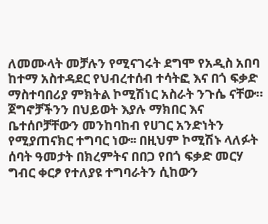ለመሙላት መቻሉን የሚናገሩት ደግሞ የአዲስ አበባ ከተማ አስተዳደር የህብረተሰብ ተሳትፎ እና በጎ ፍቃድ ማስተባበሪያ ምክትል ኮሚሽነር አስራት ንጉሴ ናቸው። ጀግኖቻችንን በህይወት እያሉ ማክበር እና ቤተሰቦቻቸውን መንከባከብ የሀገር አንድነትን የሚያጠናክር ተግባር ነው፡፡ በዚህም ኮሚሽኑ ላለፉት ሰባት ዓመታት በክረምትና በበጋ የበጎ ፍቃድ መርሃ ግብር ቀርፆ የተለያዩ ተግባራትን ሲከውን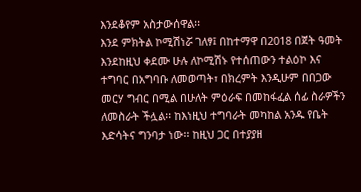እንደቆየም አስታውሰዋል፡፡
እንደ ምክትል ኮሚሽነሯ ገለፃ፤ በከተማዋ በ2018 በጀት ዓመት እንደከዚህ ቀደሙ ሁሉ ለኮሚሽኑ የተሰጠውን ተልዕኮ እና ተግባር በአግባቡ ለመወጣት፣ በክረምት እንዲሁም በበጋው መርሃ ግብር በሚል በሁለት ምዕራፍ በመከፋፈል ሰፊ ስራዎችን ለመስራት ችሏል፡፡ ከእነዚህ ተግባራት መካከል አንዱ የቤት እድሳትና ግንባታ ነው፡፡ ከዚህ ጋር በተያያዘ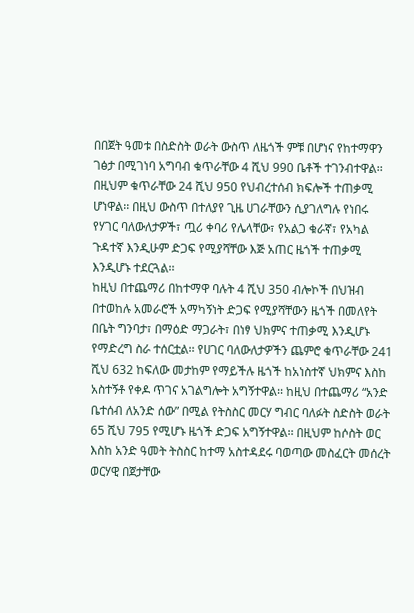በበጀት ዓመቱ በስድስት ወራት ውስጥ ለዜጎች ምቹ በሆነና የከተማዋን ገፅታ በሚገነባ አግባብ ቁጥራቸው 4 ሺህ 990 ቤቶች ተገንብተዋል፡፡ በዚህም ቁጥራቸው 24 ሺህ 950 የህብረተሰብ ክፍሎች ተጠቃሚ ሆነዋል፡፡ በዚህ ውስጥ በተለያየ ጊዜ ሀገራቸውን ሲያገለግሉ የነበሩ የሃገር ባለውለታዎች፣ ጧሪ ቀባሪ የሌላቸው፣ የአልጋ ቁራኛ፣ የአካል ጉዳተኛ እንዲሁም ድጋፍ የሚያሻቸው እጅ አጠር ዜጎች ተጠቃሚ እንዲሆኑ ተደርጓል፡፡
ከዚህ በተጨማሪ በከተማዋ ባሉት 4 ሺህ 350 ብሎኮች በህዝብ በተወከሉ አመራሮች አማካኝነት ድጋፍ የሚያሻቸውን ዜጎች በመለየት በቤት ግንባታ፣ በማዕድ ማጋራት፣ በነፃ ህክምና ተጠቃሚ እንዲሆኑ የማድረግ ስራ ተሰርቷል፡፡ የሀገር ባለውለታዎችን ጨምሮ ቁጥራቸው 241 ሺህ 632 ከፍለው መታከም የማይችሉ ዜጎች ከአነስተኛ ህክምና እስከ አስተኝቶ የቀዶ ጥገና አገልግሎት አግኝተዋል፡፡ ከዚህ በተጨማሪ “አንድ ቤተሰብ ለአንድ ሰው” በሚል የትስስር መርሃ ግብር ባለፉት ስድስት ወራት 65 ሺህ 795 የሚሆኑ ዜጎች ድጋፍ አግኝተዋል፡፡ በዚህም ከሶስት ወር እስከ አንድ ዓመት ትስስር ከተማ አስተዳደሩ ባወጣው መስፈርት መሰረት ወርሃዊ በጀታቸው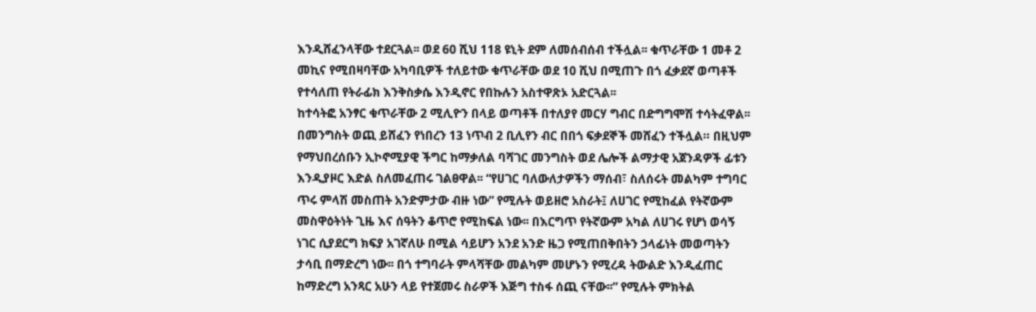እንዲሸፈንላቸው ተደርጓል፡፡ ወደ 60 ሺህ 118 ዩኒት ደም ለመሰብሰብ ተችሏል፡፡ ቁጥራቸው 1 መቶ 2 መኪና የሚበዛባቸው አካባቢዎች ተለይተው ቁጥራቸው ወደ 10 ሺህ በሚጠጉ በጎ ፈቃደኛ ወጣቶች የተሳለጠ የትራፊክ እንቅስቃሴ እንዲኖር የበኩሉን አስተዋጽኦ አድርጓል፡፡
ከተሳትፎ አንፃር ቁጥራቸው 2 ሚሊዮን በላይ ወጣቶች በተለያየ መርሃ ግብር በድግግሞሽ ተሳትፈዋል፡፡ በመንግስት ወጪ ይሸፈን የነበረን 13 ነጥብ 2 ቢሊየን ብር በበጎ ፍቃደኞች መሸፈን ተችሏል። በዚህም የማህበረሰቡን ኢኮኖሚያዊ ችግር ከማቃለል ባሻገር መንግስት ወደ ሌሎች ልማታዊ አጀንዳዎች ፊቱን እንዲያዞር እድል ስለመፈጠሩ ገልፀዋል፡፡ “የሀገር ባለውለታዎችን ማሰብ፣ ስለሰሩት መልካም ተግባር ጥሩ ምላሽ መስጠት አንድምታው ብዙ ነው” የሚሉት ወይዘሮ አስራት፤ ለሀገር የሚከፈል የትኛውም መስዋዕትነት ጊዜ እና ሰዓትን ቆጥሮ የሚከፍል ነው፡፡ በእርግጥ የትኛውም አካል ለሀገሩ የሆነ ወሳኝ ነገር ሲያደርግ ክፍያ አገኛለሁ በሚል ሳይሆን አንደ አንድ ዜጋ የሚጠበቅበትን ኃላፊነት መወጣትን ታሳቢ በማድረግ ነው፡፡ በጎ ተግባራት ምላሻቸው መልካም መሆኑን የሚረዳ ትውልድ እንዲፈጠር ከማድረግ አንጻር አሁን ላይ የተጀመሩ ስራዎች እጅግ ተስፋ ሰጪ ናቸው፡፡” የሚሉት ምክትል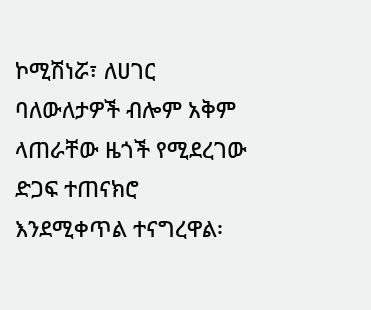ኮሚሽነሯ፣ ለሀገር ባለውለታዎች ብሎም አቅም ላጠራቸው ዜጎች የሚደረገው ድጋፍ ተጠናክሮ እንደሚቀጥል ተናግረዋል፡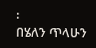፡
በሄለን ጥላሁን